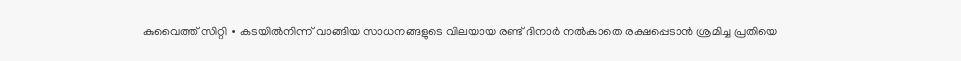കുവൈത്ത് സിറ്റി ∙ കടയിൽനിന്ന് വാങ്ങിയ സാധനങ്ങളുടെ വിലയായ രണ്ട് ദിനാർ നൽകാതെ രക്ഷപ്പെടാൻ ശ്രമിച്ച പ്രതിയെ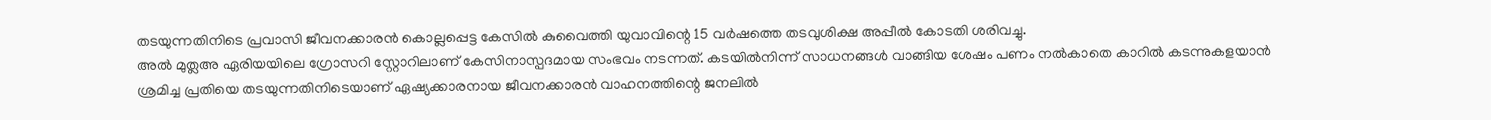തടയുന്നതിനിടെ പ്രവാസി ജീവനക്കാരൻ കൊല്ലപ്പെട്ട കേസിൽ കുവൈത്തി യുവാവിന്റെ 15 വർഷത്തെ തടവുശിക്ഷ അപ്പീൽ കോടതി ശരിവച്ചു.
അൽ മുത്ലഅ ഏരിയയിലെ ഗ്രോസറി സ്റ്റോറിലാണ് കേസിനാസ്പദമായ സംഭവം നടന്നത്. കടയിൽനിന്ന് സാധനങ്ങൾ വാങ്ങിയ ശേഷം പണം നൽകാതെ കാറിൽ കടന്നുകളയാൻ ശ്രമിച്ച പ്രതിയെ തടയുന്നതിനിടെയാണ് ഏഷ്യക്കാരനായ ജീവനക്കാരൻ വാഹനത്തിന്റെ ജനലിൽ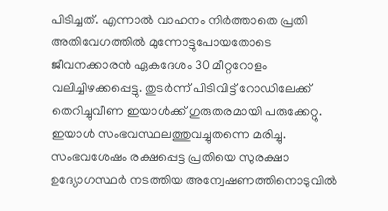പിടിച്ചത്. എന്നാൽ വാഹനം നിർത്താതെ പ്രതി അതിവേഗത്തിൽ മുന്നോട്ടുപോയതോടെ ജീവനക്കാരൻ ഏകദേശം 30 മീറ്ററോളം വലിച്ചിഴക്കപ്പെട്ടു. തുടർന്ന് പിടിവിട്ട് റോഡിലേക്ക് തെറിച്ചുവീണ ഇയാൾക്ക് ഗുരുതരമായി പരുക്കേറ്റു. ഇയാൾ സംഭവസ്ഥലത്തുവച്ചുതന്നെ മരിച്ചു.
സംഭവശേഷം രക്ഷപ്പെട്ട പ്രതിയെ സുരക്ഷാ ഉദ്യോഗസ്ഥർ നടത്തിയ അന്വേഷണത്തിനൊടുവിൽ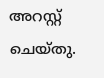അറസ്റ്റ് ചെയ്തു.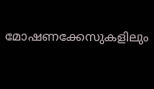മോഷണക്കേസുകളിലും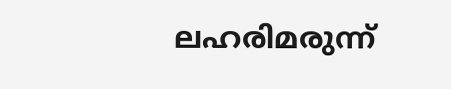ലഹരിമരുന്ന്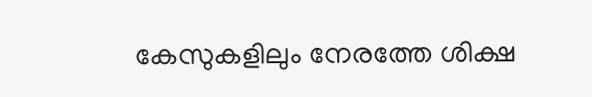കേസുകളിലും നേരത്തേ ശിക്ഷ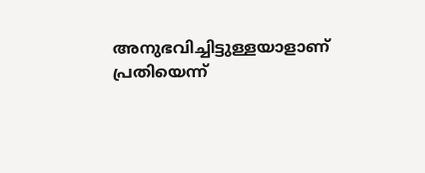അനുഭവിച്ചിട്ടുള്ളയാളാണ് പ്രതിയെന്ന്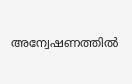അന്വേഷണത്തിൽ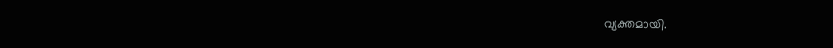വ്യക്തമായി.